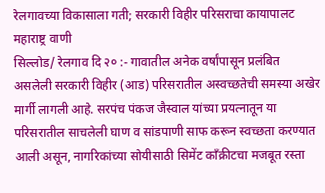रेलगावच्या विकासाला गती; सरकारी विहीर परिसराचा कायापालट
महाराष्ट्र वाणी
सिल्लोड/ रेलगाव दि २० :- गावातील अनेक वर्षांपासून प्रलंबित असलेली सरकारी विहीर (आड) परिसरातील अस्वच्छतेची समस्या अखेर मार्गी लागली आहे. सरपंच पंकज जैस्वाल यांच्या प्रयत्नातून या परिसरातील साचलेली घाण व सांडपाणी साफ करून स्वच्छता करण्यात आली असून, नागरिकांच्या सोयीसाठी सिमेंट काँक्रीटचा मजबूत रस्ता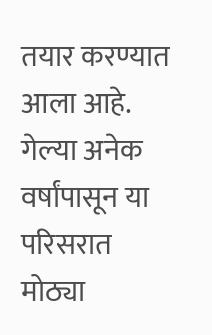तयार करण्यात आला आहे.
गेल्या अनेक वर्षांपासून या परिसरात मोठ्या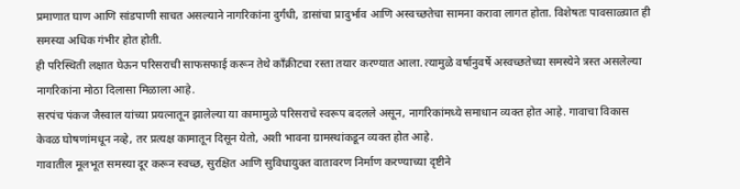प्रमाणात घाण आणि सांडपाणी साचत असल्याने नागरिकांना दुर्गंधी, डासांचा प्रादुर्भाव आणि अस्वच्छतेचा सामना करावा लागत होता. विशेषतः पावसाळ्यात ही समस्या अधिक गंभीर होत होती.
ही परिस्थिती लक्षात घेऊन परिसराची साफसफाई करून तेथे काँक्रीटचा रस्ता तयार करण्यात आला. त्यामुळे वर्षानुवर्षे अस्वच्छतेच्या समस्येने त्रस्त असलेल्या नागरिकांना मोठा दिलासा मिळाला आहे.
सरपंच पंकज जैस्वाल यांच्या प्रयत्नातून झालेल्या या कामामुळे परिसराचे स्वरूप बदलले असून, नागरिकांमध्ये समाधान व्यक्त होत आहे. गावाचा विकास केवळ घोषणांमधून नव्हे, तर प्रत्यक्ष कामातून दिसून येतो, अशी भावना ग्रामस्थांकडून व्यक्त होत आहे.
गावातील मूलभूत समस्या दूर करून स्वच्छ, सुरक्षित आणि सुविधायुक्त वातावरण निर्माण करण्याच्या दृष्टीने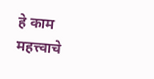हे काम महत्त्वाचे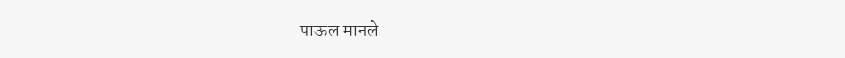पाऊल मानले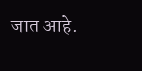जात आहे.